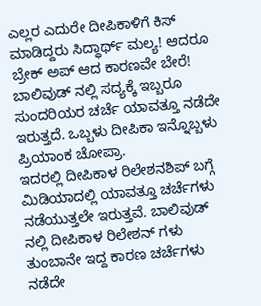ಎಲ್ಲರ ಎದುರೇ ದೀಪಿಕಾಳಿಗೆ ಕಿಸ್ ಮಾಡಿದ್ದರು ಸಿದ್ಧಾರ್ಥ್ ಮಲ್ಯ! ಆದರೂ ಬ್ರೇಕ್ ಅಪ್ ಆದ ಕಾರಣವೇ ಬೇರೆ!
ಬಾಲಿವುಡ್ ನಲ್ಲಿ ಸದ್ಯಕ್ಕೆ ಇಬ್ಬರೂ ಸುಂದರಿಯರ ಚರ್ಚೆ ಯಾವತ್ತೂ ನಡೆದೇ ಇರುತ್ತದೆ. ಒಬ್ಬಳು ದೀಪಿಕಾ ಇನ್ನೊಬ್ಬಳು ಪ್ರಿಯಾಂಕ ಚೋಪ್ರಾ.
ಇದರಲ್ಲಿ ದೀಪಿಕಾಳ ರಿಲೇಶನಶಿಪ್ ಬಗ್ಗೆ ಮಿಡಿಯಾದಲ್ಲಿ ಯಾವತ್ತೂ ಚರ್ಚೆಗಳು ನಡೆಯುತ್ತಲೇ ಇರುತ್ತವೆ. ಬಾಲಿವುಡ್ ನಲ್ಲಿ ದೀಪಿಕಾಳ ರಿಲೇಶನ್ ಗಳು ತುಂಬಾನೇ ಇದ್ದ ಕಾರಣ ಚರ್ಚೆಗಳು ನಡೆದೇ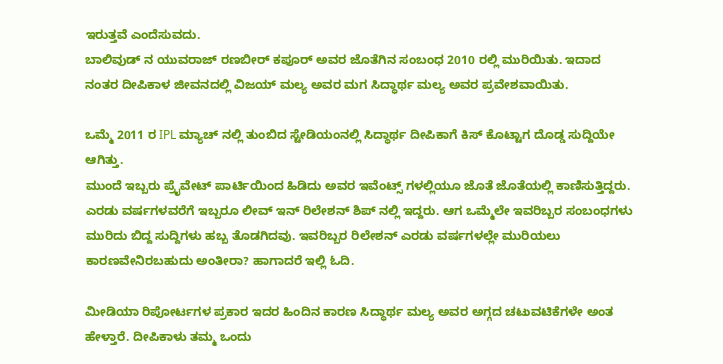ಇರುತ್ತವೆ ಎಂದೆಸುವದು.
ಬಾಲಿವುಡ್ ನ ಯುವರಾಜ್ ರಣಬೀರ್ ಕಪೂರ್ ಅವರ ಜೊತೆಗಿನ ಸಂಬಂಧ 2010 ರಲ್ಲಿ ಮುರಿಯಿತು. ಇದಾದ ನಂತರ ದೀಪಿಕಾಳ ಜೀವನದಲ್ಲಿ ವಿಜಯ್ ಮಲ್ಯ ಅವರ ಮಗ ಸಿದ್ಧಾರ್ಥ ಮಲ್ಯ ಅವರ ಪ್ರವೇಶವಾಯಿತು.

ಒಮ್ಮೆ 2011 ರ IPL ಮ್ಯಾಚ್ ನಲ್ಲಿ ತುಂಬಿದ ಸ್ಟೇಡಿಯಂನಲ್ಲಿ ಸಿದ್ಧಾರ್ಥ ದೀಪಿಕಾಗೆ ಕಿಸ್ ಕೊಟ್ಟಾಗ ದೊಡ್ಡ ಸುದ್ದಿಯೇ ಆಗಿತ್ತು.
ಮುಂದೆ ಇಬ್ಬರು ಪ್ರೈವೇಟ್ ಪಾರ್ಟಿಯಿಂದ ಹಿಡಿದು ಅವರ ಇವೆಂಟ್ಸ್ ಗಳಲ್ಲಿಯೂ ಜೊತೆ ಜೊತೆಯಲ್ಲಿ ಕಾಣಿಸುತ್ತಿದ್ದರು. ಎರಡು ವರ್ಷಗಳವರೆಗೆ ಇಬ್ಬರೂ ಲೀವ್ ಇನ್ ರಿಲೇಶನ್ ಶಿಪ್ ನಲ್ಲಿ ಇದ್ದರು. ಆಗ ಒಮ್ಮೆಲೇ ಇವರಿಬ್ಬರ ಸಂಬಂಧಗಳು ಮುರಿದು ಬಿದ್ದ ಸುದ್ದಿಗಳು ಹಬ್ಬ ತೊಡಗಿದವು. ಇವರಿಬ್ಬರ ರಿಲೇಶನ್ ಎರಡು ವರ್ಷಗಳಲ್ಲೇ ಮುರಿಯಲು ಕಾರಣವೇನಿರಬಹುದು ಅಂತೀರಾ? ಹಾಗಾದರೆ ಇಲ್ಲಿ ಓದಿ.

ಮೀಡಿಯಾ ರಿಪೋರ್ಟಗಳ ಪ್ರಕಾರ ಇದರ ಹಿಂದಿನ ಕಾರಣ ಸಿದ್ಧಾರ್ಥ ಮಲ್ಯ ಅವರ ಅಗ್ಗದ ಚಟುವಟಿಕೆಗಳೇ ಅಂತ ಹೇಳ್ತಾರೆ. ದೀಪಿಕಾಳು ತಮ್ಮ ಒಂದು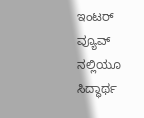ಇಂಟರ್ ವ್ಯೂವ್ ನಲ್ಲಿಯೂ ಸಿದ್ಧಾರ್ಥ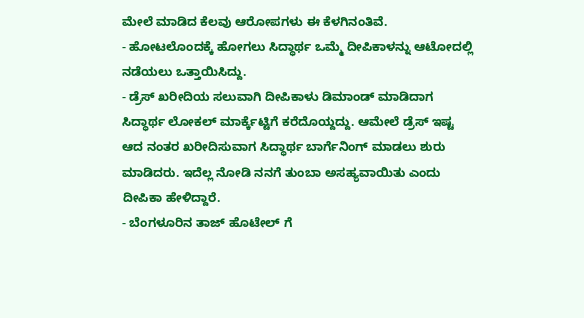ಮೇಲೆ ಮಾಡಿದ ಕೆಲವು ಆರೋಪಗಳು ಈ ಕೆಳಗಿನಂತಿವೆ.
- ಹೋಟಲೊಂದಕ್ಕೆ ಹೋಗಲು ಸಿದ್ಧಾರ್ಥ ಒಮ್ಮೆ ದೀಪಿಕಾಳನ್ನು ಆಟೋದಲ್ಲಿ ನಡೆಯಲು ಒತ್ತಾಯಿಸಿದ್ದು.
- ಡ್ರೆಸ್ ಖರೀದಿಯ ಸಲುವಾಗಿ ದೀಪಿಕಾಳು ಡಿಮಾಂಡ್ ಮಾಡಿದಾಗ ಸಿದ್ಧಾರ್ಥ ಲೋಕಲ್ ಮಾರ್ಕ್ಕೆಟ್ಟಿಗೆ ಕರೆದೊಯ್ದದ್ದು. ಆಮೇಲೆ ಡ್ರೆಸ್ ಇಷ್ಟ ಆದ ನಂತರ ಖರೀದಿಸುವಾಗ ಸಿದ್ಧಾರ್ಥ ಬಾರ್ಗೆನಿಂಗ್ ಮಾಡಲು ಶುರು ಮಾಡಿದರು. ಇದೆಲ್ಲ ನೋಡಿ ನನಗೆ ತುಂಬಾ ಅಸಹ್ಯವಾಯಿತು ಎಂದು ದೀಪಿಕಾ ಹೇಳಿದ್ದಾರೆ.
- ಬೆಂಗಳೂರಿನ ತಾಜ್ ಹೊಟೇಲ್ ಗೆ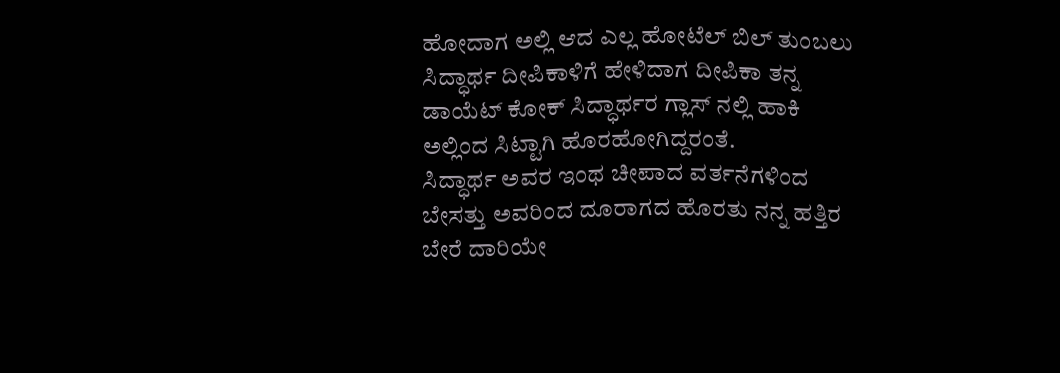ಹೋದಾಗ ಅಲ್ಲಿ ಆದ ಎಲ್ಲ ಹೋಟೆಲ್ ಬಿಲ್ ತುಂಬಲು ಸಿದ್ಧಾರ್ಥ ದೀಪಿಕಾಳಿಗೆ ಹೇಳಿದಾಗ ದೀಪಿಕಾ ತನ್ನ ಡಾಯೆಟ್ ಕೋಕ್ ಸಿದ್ಧಾರ್ಥರ ಗ್ಲಾಸ್ ನಲ್ಲಿ ಹಾಕಿ ಅಲ್ಲಿಂದ ಸಿಟ್ಟಾಗಿ ಹೊರಹೋಗಿದ್ದರಂತೆ.
ಸಿದ್ಧಾರ್ಥ ಅವರ ಇಂಥ ಚೀಪಾದ ವರ್ತನೆಗಳಿಂದ ಬೇಸತ್ತು ಅವರಿಂದ ದೂರಾಗದ ಹೊರತು ನನ್ನ ಹತ್ತಿರ ಬೇರೆ ದಾರಿಯೇ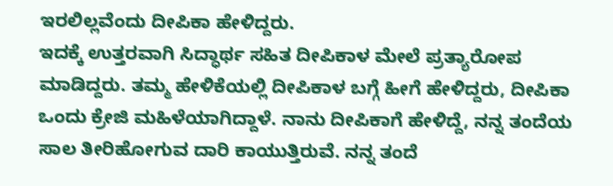ಇರಲಿಲ್ಲವೆಂದು ದೀಪಿಕಾ ಹೇಳಿದ್ದರು.
ಇದಕ್ಕೆ ಉತ್ತರವಾಗಿ ಸಿದ್ಧಾರ್ಥ ಸಹಿತ ದೀಪಿಕಾಳ ಮೇಲೆ ಪ್ರತ್ಯಾರೋಪ ಮಾಡಿದ್ದರು. ತಮ್ಮ ಹೇಳಿಕೆಯಲ್ಲಿ ದೀಪಿಕಾಳ ಬಗ್ಗೆ ಹೀಗೆ ಹೇಳಿದ್ದರು, ದೀಪಿಕಾ ಒಂದು ಕ್ರೇಜಿ ಮಹಿಳೆಯಾಗಿದ್ದಾಳೆ. ನಾನು ದೀಪಿಕಾಗೆ ಹೇಳಿದ್ದೆ, ನನ್ನ ತಂದೆಯ ಸಾಲ ತೀರಿಹೋಗುವ ದಾರಿ ಕಾಯುತ್ತಿರುವೆ. ನನ್ನ ತಂದೆ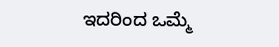ಇದರಿಂದ ಒಮ್ಮೆ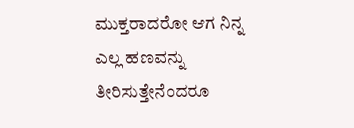ಮುಕ್ತರಾದರೋ ಆಗ ನಿನ್ನ ಎಲ್ಲ ಹಣವನ್ನು ತೀರಿಸುತ್ತೇನೆಂದರೂ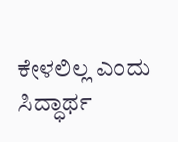ಕೇಳಲಿಲ್ಲ ಎಂದು ಸಿದ್ಧಾರ್ಥ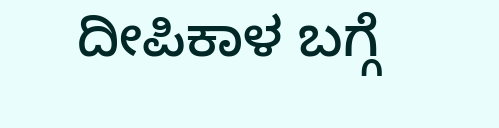ದೀಪಿಕಾಳ ಬಗ್ಗೆ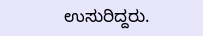ಉಸುರಿದ್ದರು.